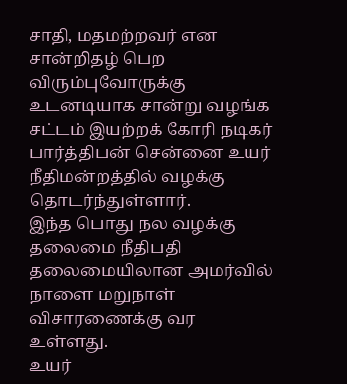சாதி, மதமற்றவர் என சான்றிதழ் பெற விரும்புவோருக்கு உடனடியாக சான்று வழங்க சட்டம் இயற்றக் கோரி நடிகர் பார்த்திபன் சென்னை உயர் நீதிமன்றத்தில் வழக்கு தொடர்ந்துள்ளார்.
இந்த பொது நல வழக்கு தலைமை நீதிபதி தலைமையிலான அமர்வில் நாளை மறுநாள் விசாரணைக்கு வர உள்ளது.
உயர்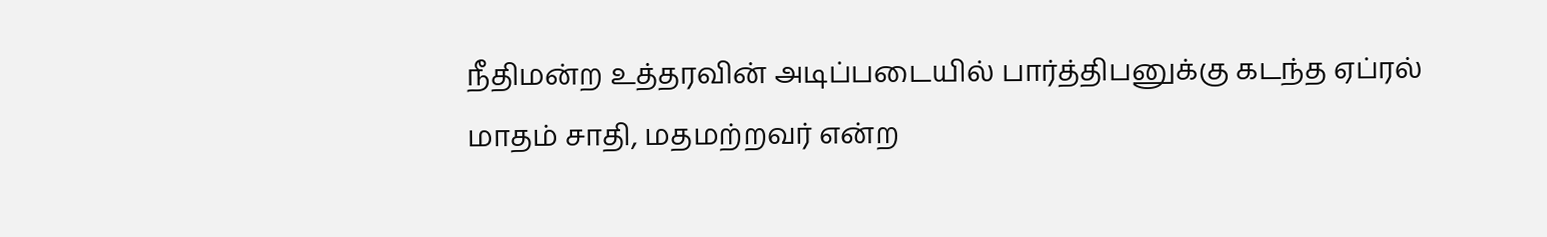நீதிமன்ற உத்தரவின் அடிப்படையில் பார்த்திபனுக்கு கடந்த ஏப்ரல் மாதம் சாதி, மதமற்றவர் என்ற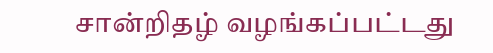சான்றிதழ் வழங்கப்பட்டது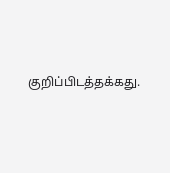குறிப்பிடத்தக்கது.